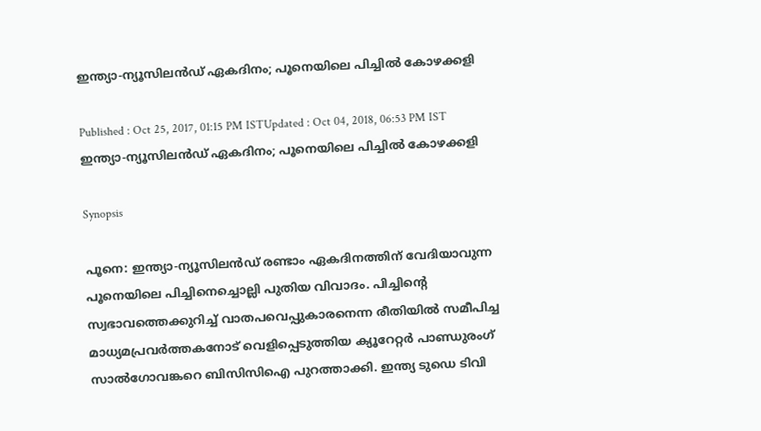ഇന്ത്യാ-ന്യൂസിലന്‍ഡ് ഏകദിനം; പൂനെയിലെ പിച്ചില്‍ കോഴക്കളി

Published : Oct 25, 2017, 01:15 PM ISTUpdated : Oct 04, 2018, 06:53 PM IST
ഇന്ത്യാ-ന്യൂസിലന്‍ഡ് ഏകദിനം; പൂനെയിലെ പിച്ചില്‍ കോഴക്കളി

Synopsis

പൂനെ: ഇന്ത്യാ-ന്യൂസിലന്‍ഡ് രണ്ടാം ഏകദിനത്തിന് വേദിയാവുന്ന പൂനെയിലെ പിച്ചിനെച്ചൊല്ലി പുതിയ വിവാദം. പിച്ചിന്റെ സ്വഭാവത്തെക്കുറിച്ച് വാതപവെപ്പുകാരനെന്ന രീതിയില്‍ സമീപിച്ച മാധ്യമപ്രവര്‍ത്തകനോട് വെളിപ്പെടുത്തിയ ക്യൂറേറ്റര്‍ പാണ്ഡുരംഗ് സാല്‍ഗോവങ്കറെ ബിസിസിഐ പുറത്താക്കി. ഇന്ത്യ ടുഡെ ടിവി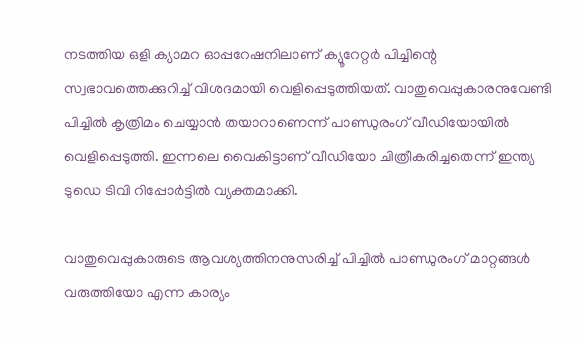നടത്തിയ ഒളി ക്യാമറ ഓപ്പറേഷനിലാണ് ക്യൂറേറ്റര്‍ പിച്ചിന്റെ സ്വഭാവത്തെക്കുറിച്ച് വിശദമായി വെളിപ്പെടുത്തിയത്. വാതുവെപ്പുകാരനുവേണ്ടി പിച്ചില്‍ കൃത്രിമം ചെയ്യാന്‍ തയാറാണെന്ന് പാണ്ഡുരംഗ് വീഡിയോയില്‍ വെളിപ്പെടുത്തി. ഇന്നലെ വൈകിട്ടാണ് വീഡിയോ ചിത്രീകരിച്ചതെന്ന് ഇന്ത്യ ടുഡെ ടിവി റിപ്പോര്‍ട്ടില്‍ വ്യക്തമാക്കി.

വാതുവെപ്പുകാരുടെ ആവശ്യത്തിനനുസരിച്ച് പിച്ചില്‍ പാണ്ഡുരംഗ് മാറ്റങ്ങള്‍ വരുത്തിയോ എന്ന കാര്യം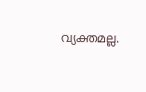വ്യക്തമല്ല.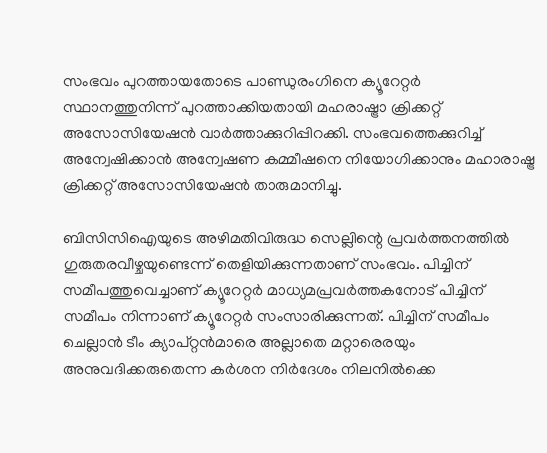സംഭവം പുറത്തായതോടെ പാണ്ഡുരംഗിനെ ക്യൂറേറ്റര്‍ സ്ഥാനത്തുനിന്ന് പുറത്താക്കിയതായി മഹരാഷ്ട്രാ ക്രിക്കറ്റ് അസോസിയേഷന്‍ വാര്‍ത്താക്കുറിപ്പിറക്കി. സംഭവത്തെക്കുറിച്ച് അന്വേഷിക്കാന്‍ അന്വേഷണ കമ്മീഷനെ നിയോഗിക്കാനും മഹാരാഷ്ട്ര ക്രിക്കറ്റ് അസോസിയേഷന്‍ താരുമാനിച്ചു.

ബിസിസിഐയുടെ അഴിമതിവിരുദ്ധ സെല്ലിന്റെ പ്രവര്‍ത്തനത്തില്‍ ഗുരുതരവീഴ്ചയുണ്ടെന്ന് തെളിയിക്കുന്നതാണ് സംഭവം. പിച്ചിന് സമീപത്തുവെച്ചാണ് ക്യൂറേറ്റര്‍ മാധ്യമപ്രവര്‍ത്തകനോട് പിച്ചിന് സമീപം നിന്നാണ് ക്യൂറേറ്റര്‍ സംസാരിക്കുന്നത്. പിച്ചിന് സമീപം ചെല്ലാന്‍ ടീം ക്യാപ്റ്റന്‍മാരെ അല്ലാതെ മറ്റാരെരയും അനുവദിക്കരുതെന്ന കര്‍ശന നിര്‍ദേശം നിലനില്‍ക്കെ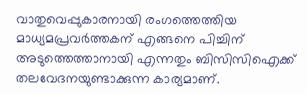വാതുവെപ്പുകാരനായി രംഗത്തെത്തിയ മാധ്യമപ്രവര്‍ത്തകന് എങ്ങനെ പിച്ചിന് അടുത്തെത്താനായി എന്നതും ബിസിസിഐക്ക് തലവേദനയുണ്ടാക്കുന്ന കാര്യമാണ്.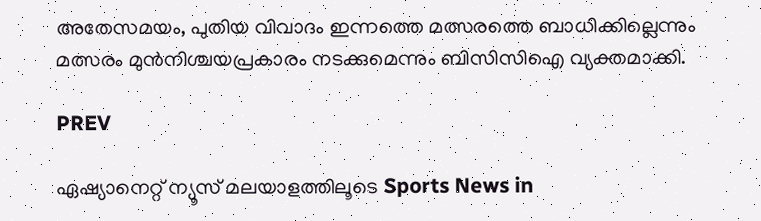അതേസമയം, പുതിയ വിവാദം ഇന്നത്തെ മത്സരത്തെ ബാധിക്കില്ലെന്നും മത്സരം മുന്‍നിശ്ചയപ്രകാരം നടക്കുമെന്നും ബിസിസിഐ വ്യക്തമാക്കി.

PREV

ഏഷ്യാനെറ്റ് ന്യൂസ് മലയാളത്തിലൂടെ Sports News in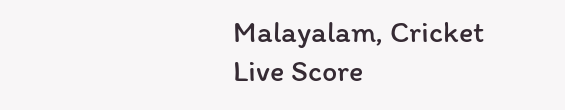Malayalam, Cricket Live Score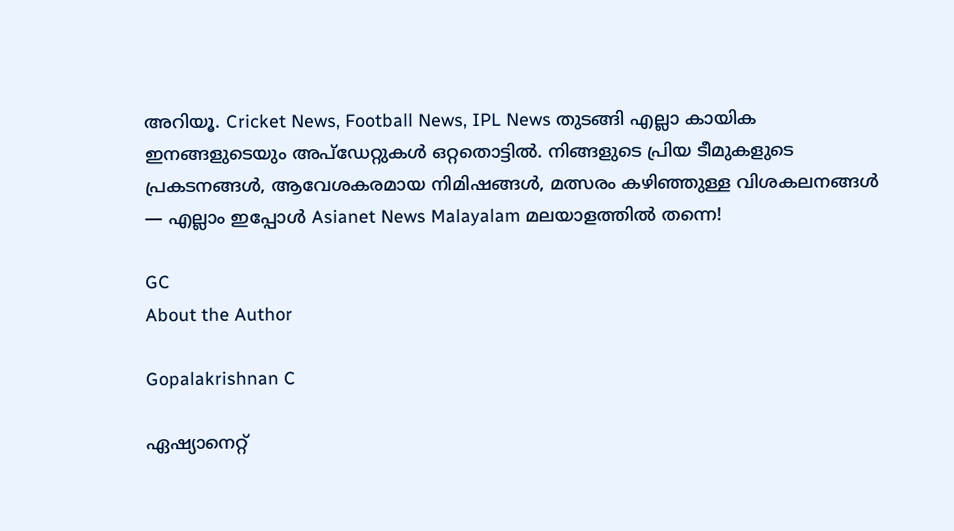അറിയൂ. Cricket News, Football News, IPL News തുടങ്ങി എല്ലാ കായിക ഇനങ്ങളുടെയും അപ്‌ഡേറ്റുകൾ ഒറ്റതൊട്ടിൽ. നിങ്ങളുടെ പ്രിയ ടീമുകളുടെ പ്രകടനങ്ങൾ, ആവേശകരമായ നിമിഷങ്ങൾ, മത്സരം കഴിഞ്ഞുള്ള വിശകലനങ്ങൾ — എല്ലാം ഇപ്പോൾ Asianet News Malayalam മലയാളത്തിൽ തന്നെ!

GC
About the Author

Gopalakrishnan C

ഏഷ്യാനെറ്റ്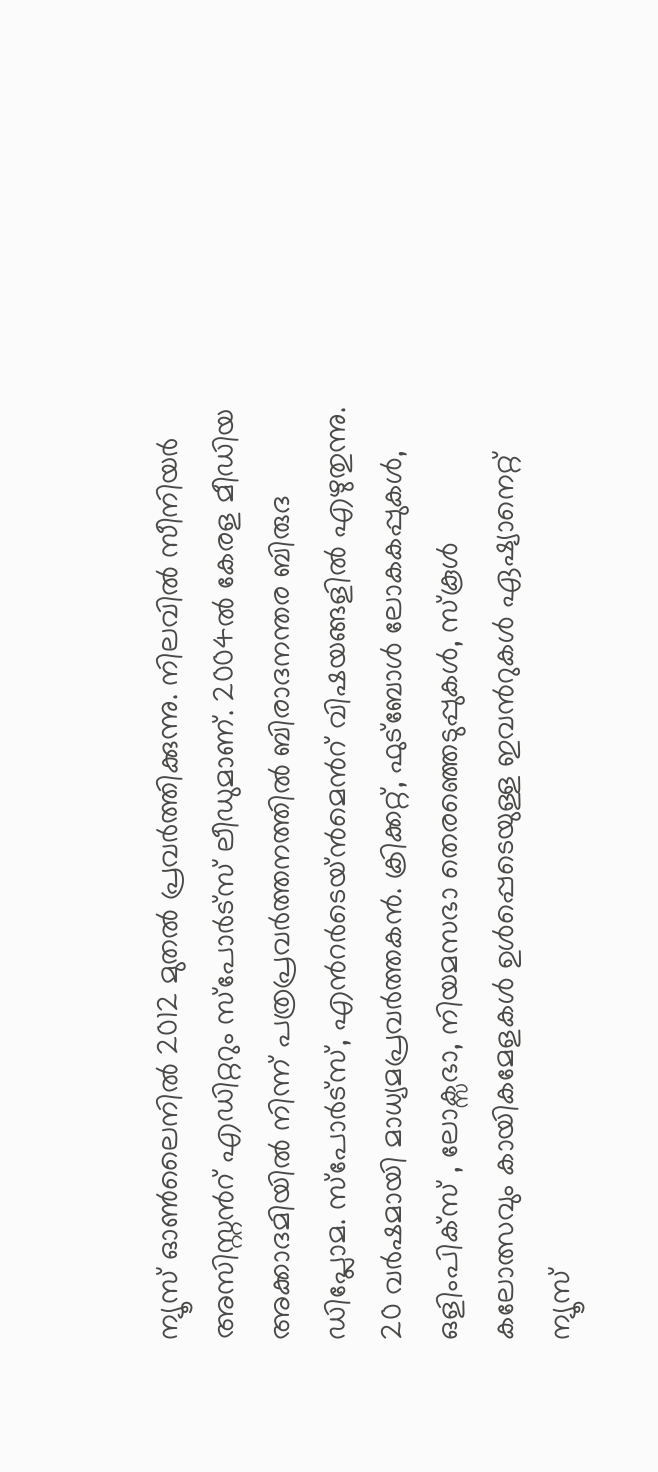ന്യൂസ് ഓണ്‍ലൈനില്‍ 2012 മുതല്‍ പ്രവര്‍ത്തിക്കുന്നു. നിലവില്‍ സീനിയര്‍ അസിസ്റ്റന്‍റ് എഡിറ്ററും സ്പോർട്സ് ലീഡുമാണ്. 2004ൽ കേരള മീഡിയ അക്കാദമിയില്‍ നിന്ന് പത്രപ്രവര്‍ത്തനത്തില്‍ ബിരാദനന്തര ബിരുദ ഡിപ്ലോമ. സ്പോര്‍ട്സ്, എന്‍റര്‍ടെയ്ൻമെന്‍റ് വിഷയങ്ങളില്‍ എഴുതുന്നു. 20 വര്‍ഷമായി മാധ്യമപ്രവര്‍ത്തകൻ. ക്രിക്കറ്റ്, ഫുട്ബോള്‍ ലോകകപ്പുകൾ, ഒളിംപിക്സ് , ലോക്സഭാ, നിയമസഭാ തെരഞ്ഞെടുപ്പുകള്‍, സ്കൂള്‍ കലോത്സവും കായികമേളകള്‍ ഉള്‍പ്പെടെയുള്ള ഇവന്‍റുകള്‍ ഏഷ്യാനെറ്റ് ന്യൂസ്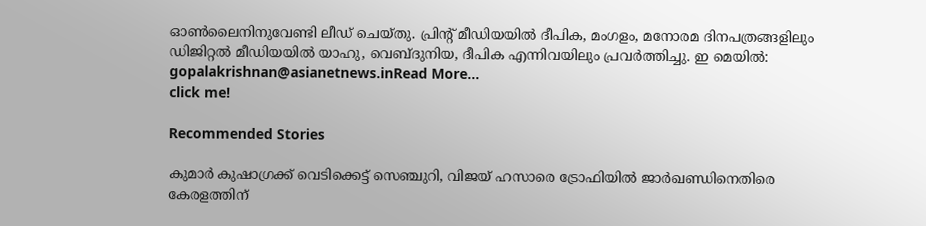ഓണ്‍ലൈനിനുവേണ്ടി ലീഡ് ചെയ്തു. പ്രിന്‍റ് മീഡിയയില്‍ ദീപിക, മംഗളം, മനോരമ ദിനപത്രങ്ങളിലും ഡിജിറ്റൽ മീഡിയയില്‍ യാഹു, വെബ്ദുനിയ, ദീപിക എന്നിവയിലും പ്രവര്‍ത്തിച്ചു. ഇ മെയില്‍: gopalakrishnan@asianetnews.inRead More...
click me!

Recommended Stories

കുമാര്‍ കുഷാഗ്രക്ക് വെടിക്കെട്ട് സെഞ്ചുറി, വിജയ് ഹസാരെ ട്രോഫിയില്‍ ജാര്‍ഖണ്ഡിനെതിരെ കേരളത്തിന്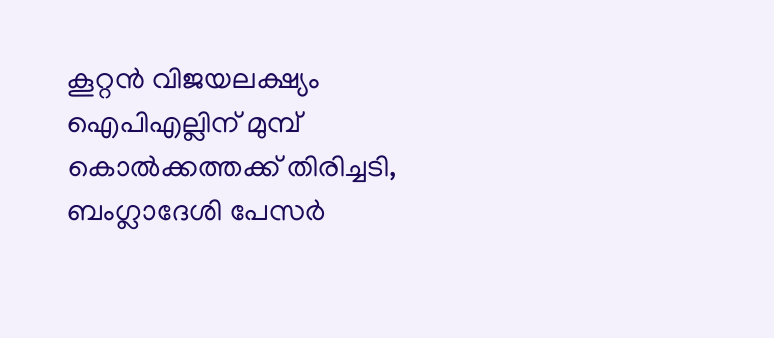കൂറ്റന്‍ വിജയലക്ഷ്യം
ഐപിഎല്ലിന് മുമ്പ് കൊല്‍ക്കത്തക്ക് തിരിച്ചടി, ബംഗ്ലാദേശി പേസര്‍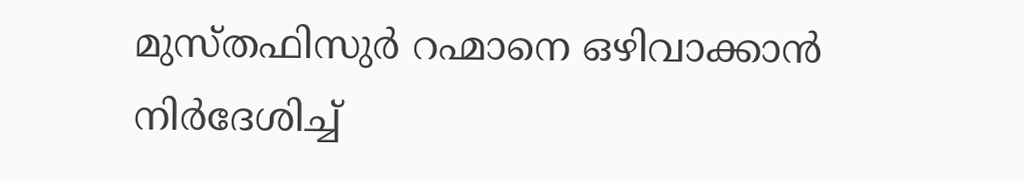മുസ്തഫിസുര്‍ റഹ്മാനെ ഒഴിവാക്കാന്‍ നിര്‍ദേശിച്ച്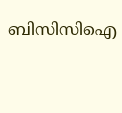ബിസിസിഐ